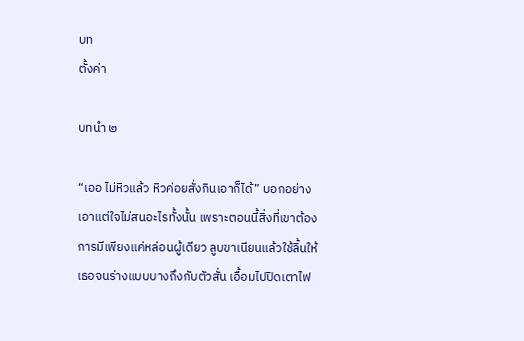บท
ตั้งค่า

บทนำ ๒

“เออ ไม่หิวแล้ว หิวค่อยสั่งกินเอาก็ได้” บอกอย่างเอาแต่ใจไม่สนอะไรทั้งนั้น เพราะตอนนี้สิ่งที่เขาต้องการมีเพียงแค่หล่อนผู้เดียว ลูบขาเนียนแล้วใช้ลิ้นให้เธอจนร่างแบบบางถึงกับตัวสั่น เอื้อมไปปิดเตาไฟ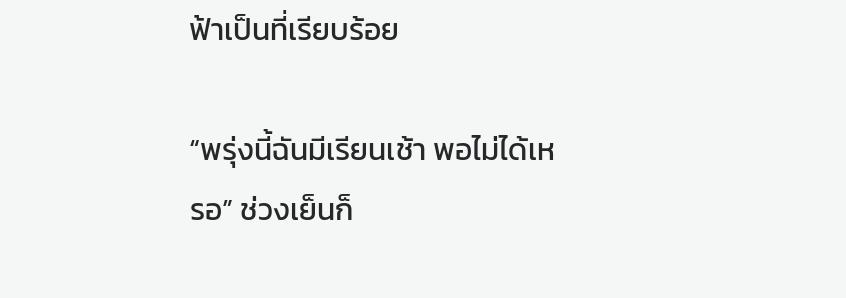ฟ้าเป็นที่เรียบร้อย

“พรุ่งนี้ฉันมีเรียนเช้า พอไม่ได้เหรอ” ช่วงเย็นก็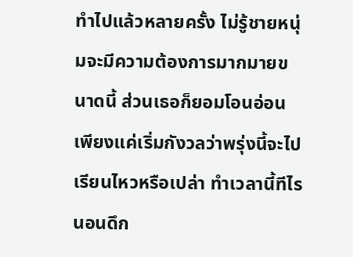ทำไปแล้วหลายครั้ง ไม่รู้ชายหนุ่มจะมีความต้องการมากมายขนาดนี้ ส่วนเธอก็ยอมโอนอ่อนเพียงแค่เริ่มกังวลว่าพรุ่งนี้จะไปเรียนไหวหรือเปล่า ทำเวลานี้ทีไรนอนดึก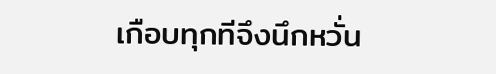เกือบทุกทีจึงนึกหวั่น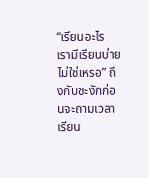“เรียนอะไร เรามีเรียนบ่ายไม่ใช่เหรอ” ถึงกับชะงักก่อนจะถามเวลาเรียน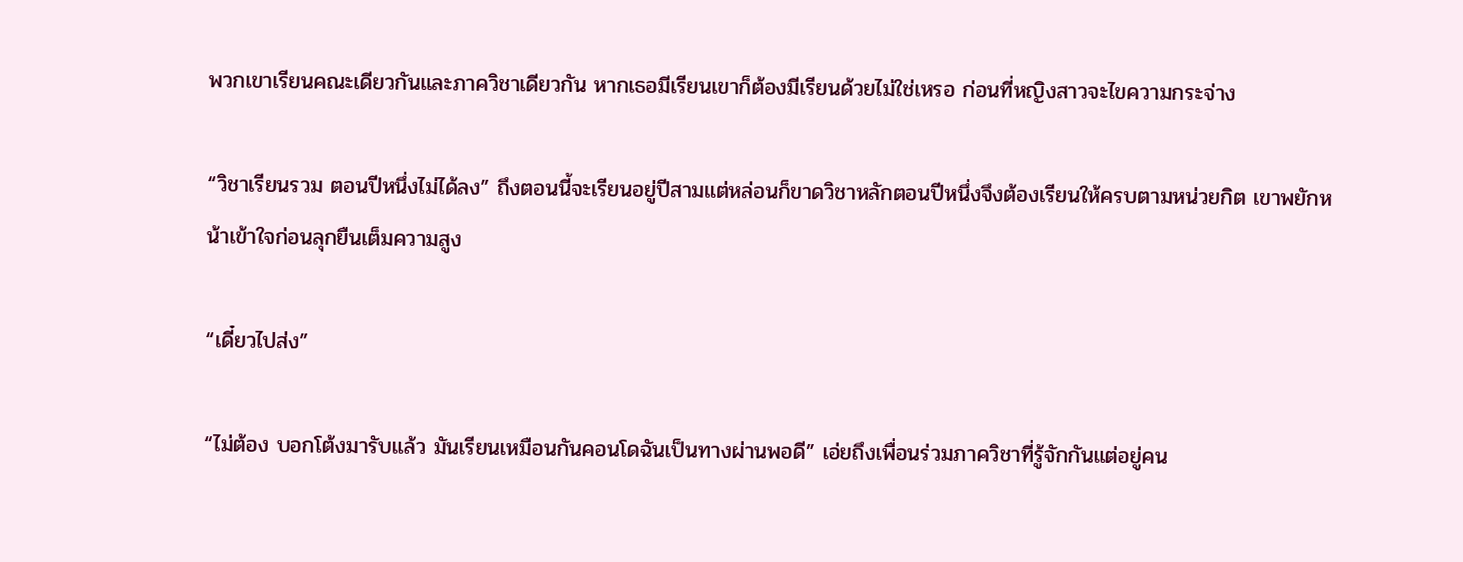พวกเขาเรียนคณะเดียวกันและภาควิชาเดียวกัน หากเธอมีเรียนเขาก็ต้องมีเรียนด้วยไม่ใช่เหรอ ก่อนที่หญิงสาวจะไขความกระจ่าง

“วิชาเรียนรวม ตอนปีหนึ่งไม่ได้ลง” ถึงตอนนี้จะเรียนอยู่ปีสามแต่หล่อนก็ขาดวิชาหลักตอนปีหนึ่งจึงต้องเรียนให้ครบตามหน่วยกิต เขาพยักหน้าเข้าใจก่อนลุกยืนเต็มความสูง

“เดี๋ยวไปส่ง”

“ไม่ต้อง บอกโต้งมารับแล้ว มันเรียนเหมือนกันคอนโดฉันเป็นทางผ่านพอดี” เอ่ยถึงเพื่อนร่วมภาควิชาที่รู้จักกันแต่อยู่คน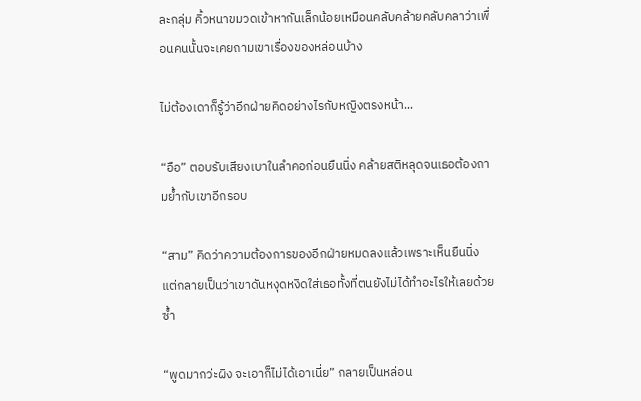ละกลุ่ม คิ้วหนาขมวดเข้าหากันเล็กน้อยเหมือนคลับคล้ายคลับคลาว่าเพื่อนคนนั้นจะเคยถามเขาเรื่องของหล่อนบ้าง

ไม่ต้องเดาก็รู้ว่าอีกฝ่ายคิดอย่างไรกับหญิงตรงหน้า...

“อือ” ตอบรับเสียงเบาในลำคอก่อนยืนนิ่ง คล้ายสติหลุดจนเธอต้องถามย้ำกับเขาอีกรอบ

“สาม” คิดว่าความต้องการของอีกฝ่ายหมดลงแล้วเพราะเห็นยืนนิ่ง แต่กลายเป็นว่าเขาดันหงุดหงิดใส่เธอทั้งที่ตนยังไม่ได้ทำอะไรให้เลยด้วยซ้ำ

“พูดมากว่ะผิง จะเอาก็ไม่ได้เอาเนี่ย” กลายเป็นหล่อน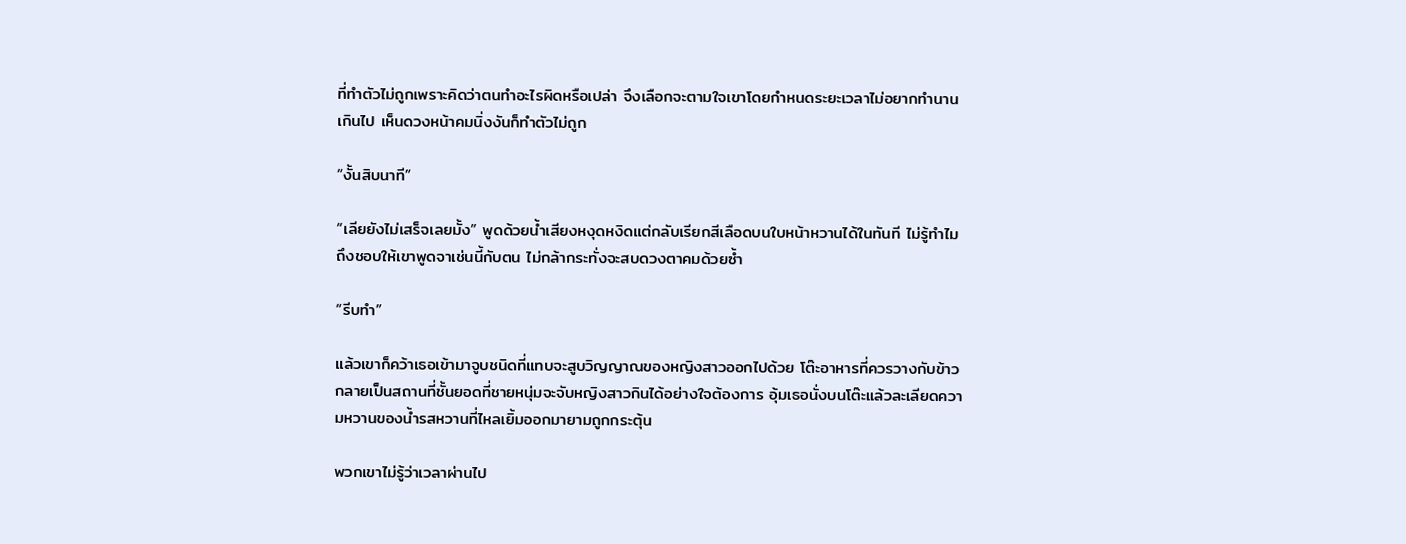ที่ทำตัวไม่ถูกเพราะคิดว่าตนทำอะไรผิดหรือเปล่า จึงเลือกจะตามใจเขาโดยกำหนดระยะเวลาไม่อยากทำนานเกินไป เห็นดวงหน้าคมนิ่งงันก็ทำตัวไม่ถูก

“งั้นสิบนาที”

“เลียยังไม่เสร็จเลยมั้ง” พูดด้วยน้ำเสียงหงุดหงิดแต่กลับเรียกสีเลือดบนใบหน้าหวานได้ในทันที ไม่รู้ทำไมถึงชอบให้เขาพูดจาเช่นนี้กับตน ไม่กล้ากระทั่งจะสบดวงตาคมด้วยซ้ำ

“รีบทำ”

แล้วเขาก็คว้าเธอเข้ามาจูบชนิดที่แทบจะสูบวิญญาณของหญิงสาวออกไปด้วย โต๊ะอาหารที่ควรวางกับข้าวกลายเป็นสถานที่ชั้นยอดที่ชายหนุ่มจะจับหญิงสาวกินได้อย่างใจต้องการ อุ้มเธอนั่งบนโต๊ะแล้วละเลียดความหวานของน้ำรสหวานที่ไหลเยิ้มออกมายามถูกกระตุ้น

พวกเขาไม่รู้ว่าเวลาผ่านไป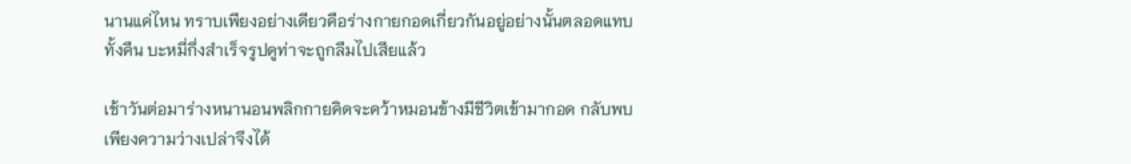นานแค่ไหน ทราบเพียงอย่างเดียวคือร่างกายกอดเกี่ยวกันอยู่อย่างนั้นตลอดแทบทั้งคืน บะหมี่กึ่งสำเร็จรูปดูท่าจะถูกลืมไปเสียแล้ว

เช้าวันต่อมาร่างหนานอนพลิกกายคิดจะคว้าหมอนข้างมีชีวิตเข้ามากอด กลับพบเพียงความว่างเปล่าจึงได้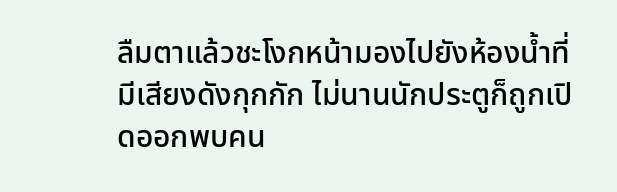ลืมตาแล้วชะโงกหน้ามองไปยังห้องน้ำที่มีเสียงดังกุกกัก ไม่นานนักประตูก็ถูกเปิดออกพบคน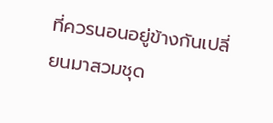ที่ควรนอนอยู่ข้างกันเปลี่ยนมาสวมชุด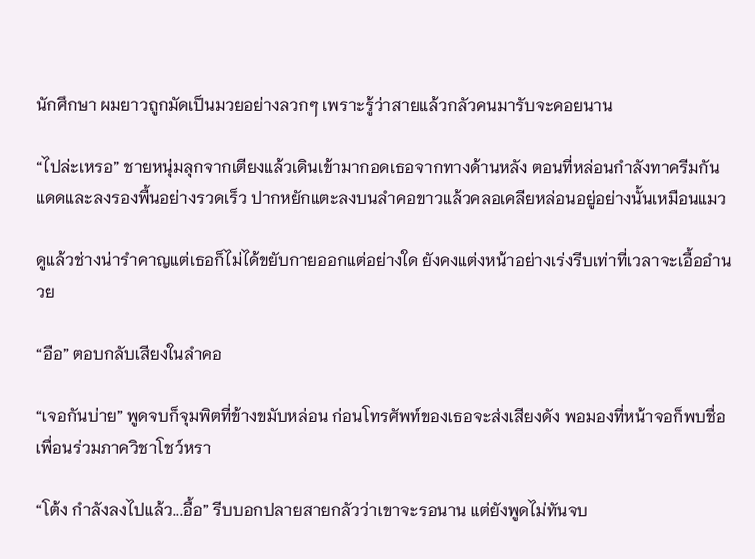นักศึกษา ผมยาวถูกมัดเป็นมวยอย่างลวกๆ เพราะรู้ว่าสายแล้วกลัวคนมารับจะคอยนาน

“ไปล่ะเหรอ” ชายหนุ่มลุกจากเตียงแล้วเดินเข้ามากอดเธอจากทางด้านหลัง ตอนที่หล่อนกำลังทาครีมกันแดดและลงรองพื้นอย่างรวดเร็ว ปากหยักแตะลงบนลำคอขาวแล้วคลอเคลียหล่อนอยู่อย่างนั้นเหมือนแมว

ดูแล้วช่างน่ารำคาญแต่เธอก็ไม่ได้ขยับกายออกแต่อย่างใด ยังคงแต่งหน้าอย่างเร่งรีบเท่าที่เวลาจะเอื้ออำนวย

“อือ” ตอบกลับเสียงในลำคอ

“เจอกันบ่าย” พูดจบก็จุมพิตที่ข้างขมับหล่อน ก่อนโทรศัพท์ของเธอจะส่งเสียงดัง พอมองที่หน้าจอก็พบชื่อเพื่อนร่วมภาควิชาโชว์หรา

“โต้ง กำลังลงไปแล้ว...อื้อ” รีบบอกปลายสายกลัวว่าเขาจะรอนาน แต่ยังพูดไม่ทันจบ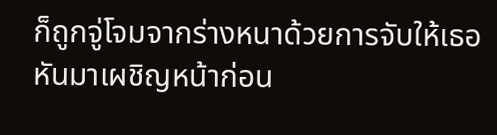ก็ถูกจู่โจมจากร่างหนาด้วยการจับให้เธอหันมาเผชิญหน้าก่อน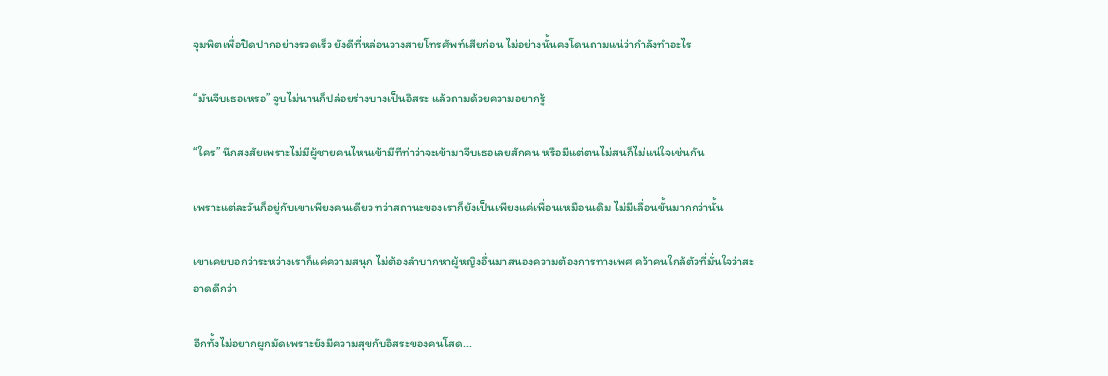จุมพิตเพื่อปิดปากอย่างรวดเร็ว ยังดีที่หล่อนวางสายโทรศัพท์เสียก่อน ไม่อย่างนั้นคงโดนถามแน่ว่ากำลังทำอะไร

“มันจีบเธอเหรอ” จูบไม่นานก็ปล่อยร่างบางเป็นอิสระ แล้วถามด้วยความอยากรู้

“ใคร” นึกสงสัยเพราะไม่มีผู้ชายคนไหนเข้ามีทีท่าว่าจะเข้ามาจีบเธอเลยสักคน หรือมีแต่ตนไม่สนก็ไม่แน่ใจเช่นกัน

เพราะแต่ละวันก็อยู่กับเขาเพียงคนเดียว ทว่าสถานะของเราก็ยังเป็นเพียงแค่เพื่อนเหมือนเดิม ไม่มีเลื่อนขั้นมากกว่านั้น

เขาเคยบอกว่าระหว่างเราก็แค่ความสนุก ไม่ต้องลำบากหาผู้หญิงอื่นมาสนองความต้องการทางเพศ คว้าคนใกล้ตัวที่มั่นใจว่าสะอาดดีกว่า

อีกทั้งไม่อยากผูกมัดเพราะยังมีความสุขกับอิสระของคนโสด...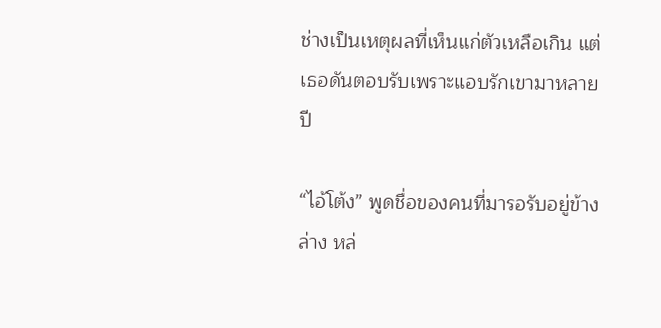ช่างเป็นเหตุผลที่เห็นแก่ตัวเหลือเกิน แต่เธอดันตอบรับเพราะแอบรักเขามาหลายปี

“ไอ้โต้ง” พูดชื่อของคนที่มารอรับอยู่ข้างล่าง หล่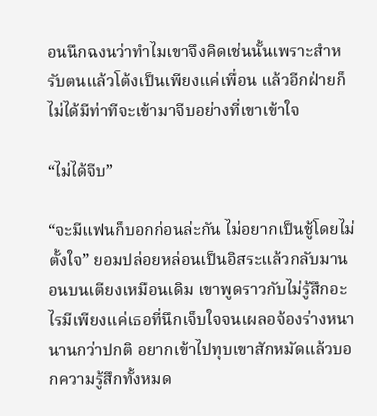อนนึกฉงนว่าทำไมเขาจึงคิดเช่นนั้นเพราะสำหรับตนแล้วโต้งเป็นเพียงแค่เพื่อน แล้วอีกฝ่ายก็ไม่ได้มีท่าทีจะเข้ามาจีบอย่างที่เขาเข้าใจ

“ไม่ได้จีบ”

“จะมีแฟนก็บอกก่อนล่ะกัน ไม่อยากเป็นชู้โดยไม่ตั้งใจ” ยอมปล่อยหล่อนเป็นอิสระแล้วกลับมานอนบนเตียงเหมือนเดิม เขาพูดราวกับไม่รู้สึกอะไรมีเพียงแค่เธอที่นึกเจ็บใจจนเผลอจ้องร่างหนานานกว่าปกติ อยากเข้าไปทุบเขาสักหมัดแล้วบอกความรู้สึกทั้งหมด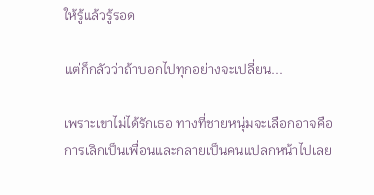ให้รู้แล้วรู้รอด

แต่ก็กลัวว่าถ้าบอกไปทุกอย่างจะเปลี่ยน...

เพราะเขาไม่ได้รักเธอ ทางที่ชายหนุ่มจะเลือกอาจคือการเลิกเป็นเพื่อนและกลายเป็นคนแปลกหน้าไปเลย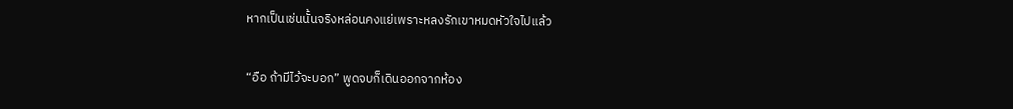หากเป็นเช่นนั้นจริงหล่อนคงแย่เพราะหลงรักเขาหมดหัวใจไปแล้ว

“อือ ถ้ามีไว้จะบอก” พูดจบก็เดินออกจากห้อง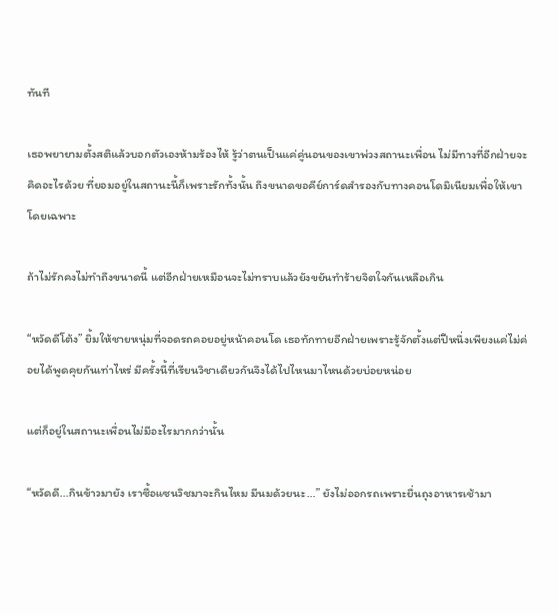ทันที

เธอพยายามตั้งสติแล้วบอกตัวเองห้ามร้องไห้ รู้ว่าตนเป็นแค่คู่นอนของเขาพ่วงสถานะเพื่อน ไม่มีทางที่อีกฝ่ายจะคิดอะไรด้วย ที่ยอมอยู่ในสถานะนี้ก็เพราะรักทั้งนั้น ถึงขนาดขอคีย์การ์ดสำรองกับทางคอนโดมิเนียมเพื่อให้เขาโดยเฉพาะ

ถ้าไม่รักคงไม่ทำถึงขนาดนี้ แต่อีกฝ่ายเหมือนจะไม่ทราบแล้วยังขยันทำร้ายจิตใจกันเหลือเกิน

“หวัดดีโต้ง” ยิ้มให้ชายหนุ่มที่จอดรถคอยอยู่หน้าคอนโด เธอทักทายอีกฝ่ายเพราะรู้จักตั้งแต่ปีหนึ่งเพียงแค่ไม่ค่อยได้พูดคุยกันเท่าไหร่ มีครั้งนี้ที่เรียนวิชาเดียวกันจึงได้ไปไหนมาไหนด้วยบ่อยหน่อย

แต่ก็อยู่ในสถานะเพื่อนไม่มีอะไรมากกว่านั้น

“หวัดดี...กินข้าวมายัง เราซื้อแซนวิชมาจะกินไหม มีนมด้วยนะ...” ยังไม่ออกรถเพราะยื่นถุงอาหารเช้ามา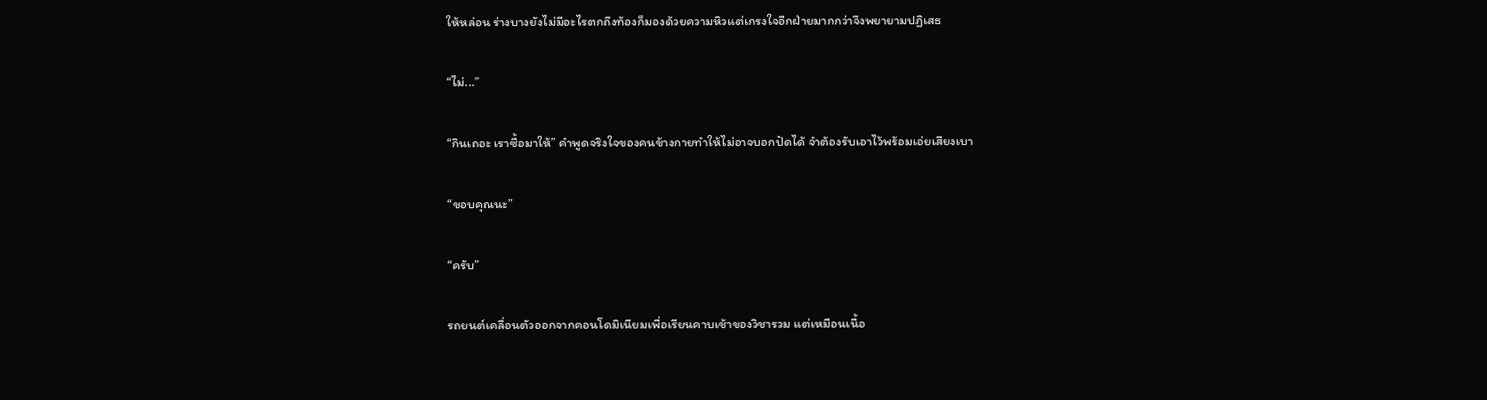ให้หล่อน ร่างบางยังไม่มีอะไรตกถึงท้องก็มองด้วยความหิวแต่เกรงใจอีกฝ่ายมากกว่าจึงพยายามปฏิเสธ

“ไม่...”

“กินเถอะ เราซื้อมาให้” คำพูดจริงใจของคนข้างกายทำให้ไม่อาจบอกปัดได้ จำต้องรับเอาไว้พร้อมเอ่ยเสียงเบา

“ขอบคุณนะ”

“ครับ”

รถยนต์เคลื่อนตัวออกจากคอนโดมิเนียมเพื่อเรียนคาบเช้าของวิชารวม แต่เหมือนเนื้อ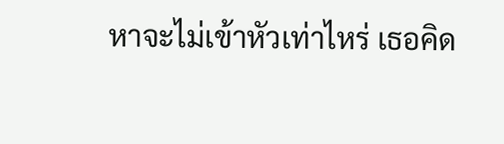หาจะไม่เข้าหัวเท่าไหร่ เธอคิด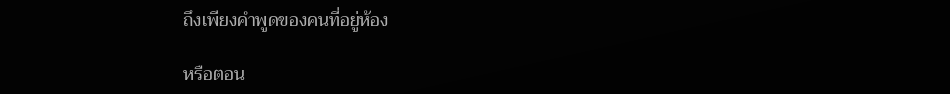ถึงเพียงคำพูดของคนที่อยู่ห้อง

หรือตอน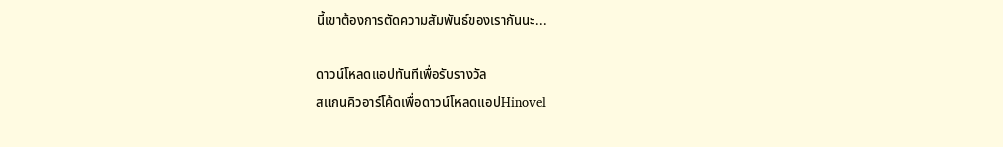นี้เขาต้องการตัดความสัมพันธ์ของเรากันนะ...

ดาวน์โหลดแอปทันทีเพื่อรับรางวัล
สแกนคิวอาร์โค้ดเพื่อดาวน์โหลดแอปHinovel